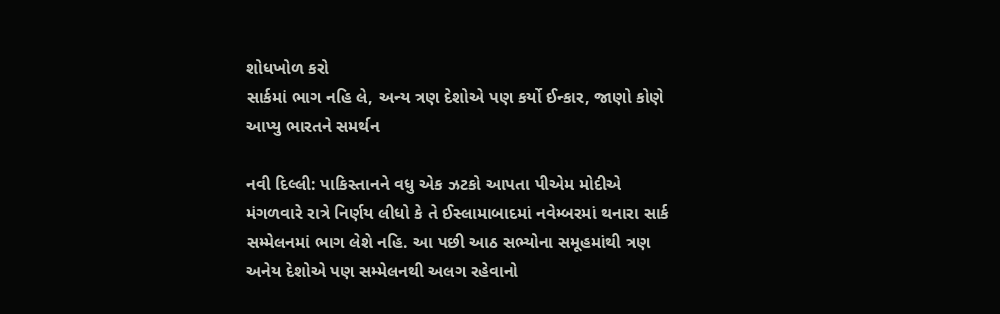શોધખોળ કરો
સાર્કમાં ભાગ નહિ લે, અન્ય ત્રણ દેશોએ પણ કર્યો ઈન્કાર, જાણો કોણે આપ્યુ ભારતને સમર્થન

નવી દિલ્લી: પાકિસ્તાનને વધુ એક ઝટકો આપતા પીએમ મોદીએ મંગળવારે રાત્રે નિર્ણય લીધો કે તે ઈસ્લામાબાદમાં નવેમ્બરમાં થનારા સાર્ક સમ્મેલનમાં ભાગ લેશે નહિ. આ પછી આઠ સભ્યોના સમૂહમાંથી ત્રણ અનેય દેશોએ પણ સમ્મેલનથી અલગ રહેવાનો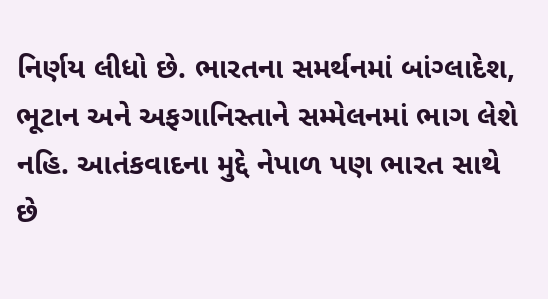નિર્ણય લીધો છે. ભારતના સમર્થનમાં બાંગ્લાદેશ, ભૂટાન અને અફગાનિસ્તાને સમ્મેલનમાં ભાગ લેશે નહિ. આતંકવાદના મુદ્દે નેપાળ પણ ભારત સાથે છે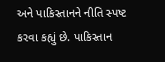અને પાકિસ્તાનને નીતિ સ્પષ્ટ કરવા કહ્યું છે. પાકિસ્તાન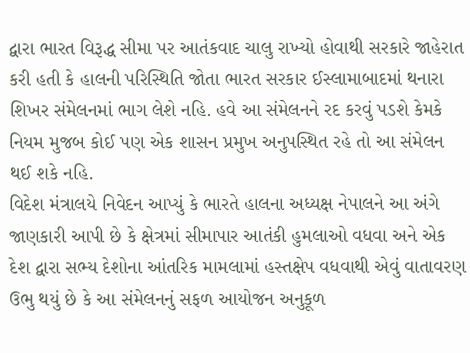દ્વારા ભારત વિરૂદ્ધ સીમા પર આતંકવાદ ચાલુ રાખ્યો હોવાથી સરકારે જાહેરાત કરી હતી કે હાલની પરિસ્થિતિ જોતા ભારત સરકાર ઈસ્લામાબાદમાં થનારા શિખર સંમેલનમાં ભાગ લેશે નહિ. હવે આ સંમેલનને રદ કરવું પડશે કેમકે નિયમ મુજબ કોઈ પણ એક શાસન પ્રમુખ અનુપસ્થિત રહે તો આ સંમેલન થઈ શકે નહિ.
વિદેશ મંત્રાલયે નિવેદન આપ્યું કે ભારતે હાલના અધ્યક્ષ નેપાલને આ અંગે જાણકારી આપી છે કે ક્ષેત્રમાં સીમાપાર આતંકી હુમલાઓ વધવા અને એક દેશ દ્વારા સભ્ય દેશોના આંતરિક મામલામાં હસ્તક્ષેપ વધવાથી એવું વાતાવરણ ઉભુ થયું છે કે આ સંમેલનનું સફળ આયોજન અનુકૂળ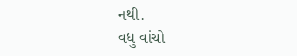નથી.
વધુ વાંચો